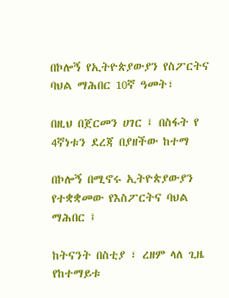በኮሎኝ የኢትዮጵያውያን የስፖርትና ባህል ማሕበር 10ኛ ዓመት፣

በዚህ በጀርመን ሀገር ፤ በስፋት የ 4ኛነቱን ደረጃ በያዘችው ከተማ

በኮሎኝ በሚኖሩ ኢትዮጵያውያን የተቋቋመው የእስፖርትና ባህል ማሕበር ፤

ከትናንት በስቲያ ፣ ረዘም ላለ ጊዜ የከተማይቱ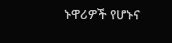ኑዋሪዎች የሆኑና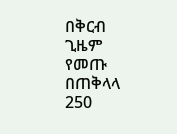በቅርብ ጊዜም የመጡ በጠቅላላ 250